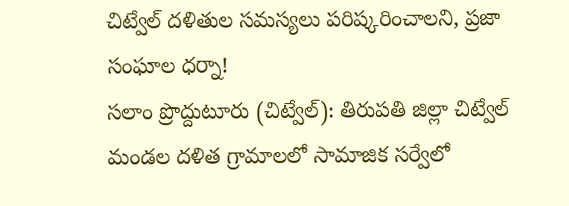చిట్వేల్ దళితుల సమస్యలు పరిష్కరించాలని, ప్రజా సంఘాల ధర్నా!
సలాం ప్రొద్దుటూరు (చిట్వేల్): తిరుపతి జిల్లా చిట్వేల్ మండల దళిత గ్రామాలలో సామాజిక సర్వేలో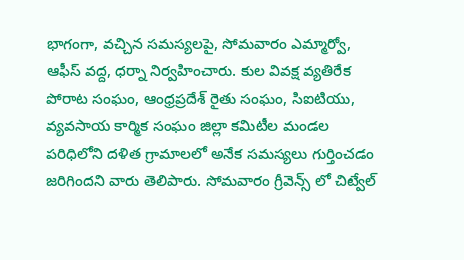భాగంగా, వచ్చిన సమస్యలపై, సోమవారం ఎమ్మార్వో, ఆఫీస్ వద్ద, ధర్నా నిర్వహించారు. కుల వివక్ష వ్యతిరేక పోరాట సంఘం, ఆంధ్రప్రదేశ్ రైతు సంఘం, సిఐటియు, వ్యవసాయ కార్మిక సంఘం జిల్లా కమిటీల మండల పరిధిలోని దళిత గ్రామాలలో అనేక సమస్యలు గుర్తించడం జరిగిందని వారు తెలిపారు. సోమవారం గ్రీవెన్స్ లో చిట్వేల్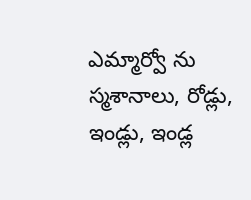ఎమ్మార్వో ను స్మశానాలు, రోడ్లు, ఇండ్లు, ఇండ్ల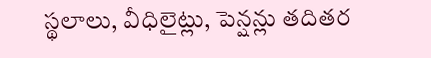స్థలాలు, వీధిలైట్లు, పెన్షన్లు తదితర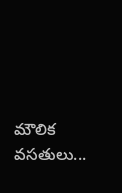మౌలిక వసతులు...